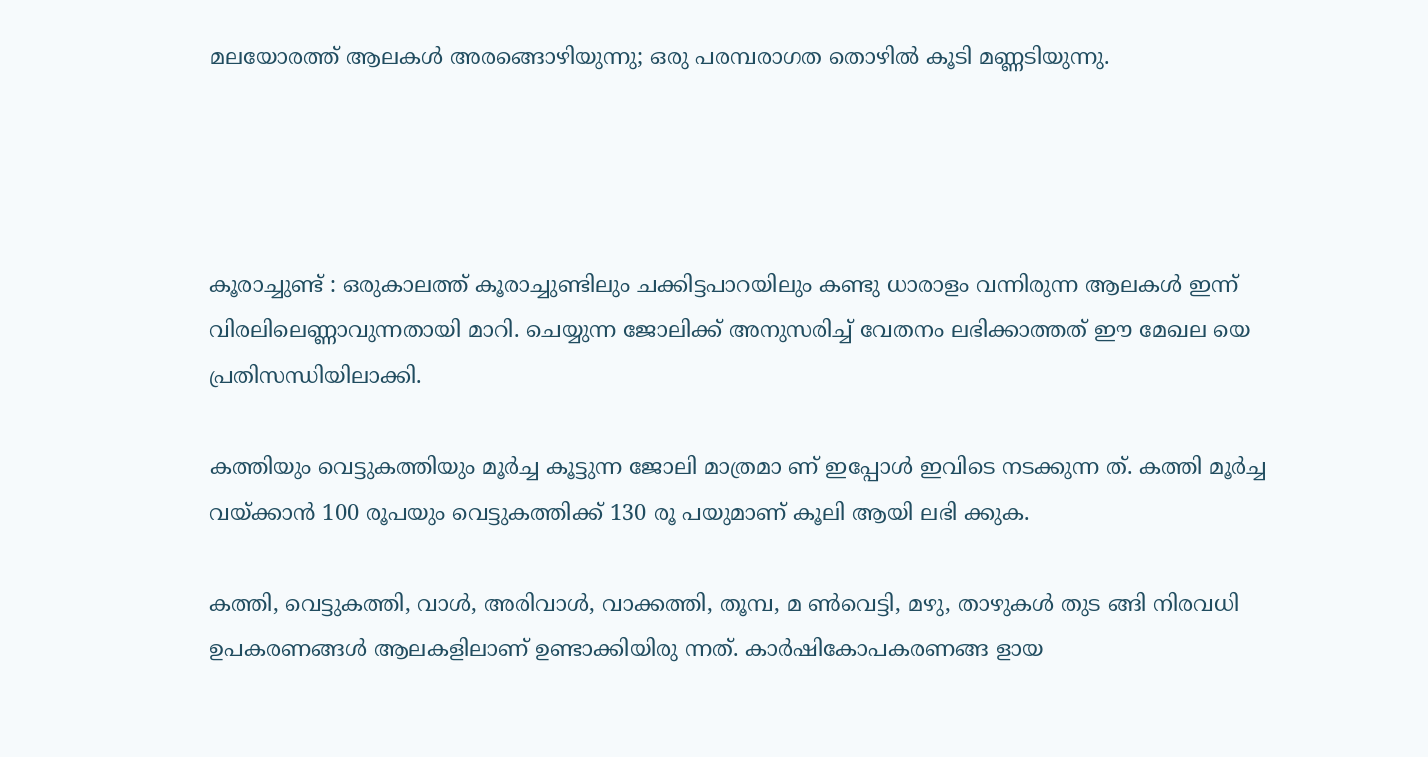മലയോരത്ത് ആലകൾ അരങ്ങൊഴിയുന്നു; ഒരു പരമ്പരാഗത തൊഴിൽ കൂടി മണ്ണടിയുന്നു.




കൂരാച്ചുണ്ട് : ഒരുകാലത്ത് കൂരാച്ചുണ്ടിലും ചക്കിട്ടപാറയിലും കണ്ടു ധാരാളം വന്നിരുന്ന ആലകൾ ഇന്ന് വിരലിലെണ്ണാവുന്നതായി മാറി. ചെയ്യുന്ന ജോലിക്ക് അനുസരിച്ച് വേതനം ലഭിക്കാത്തത് ഈ മേഖല യെ പ്രതിസന്ധിയിലാക്കി.

കത്തിയും വെട്ടുകത്തിയും മൂർച്ച കൂട്ടുന്ന ജോലി മാത്രമാ ണ് ഇപ്പോൾ ഇവിടെ നടക്കുന്ന ത്. കത്തി മൂർച്ച വയ്ക്കാൻ 100 രൂപയും വെട്ടുകത്തിക്ക് 130 രൂ പയുമാണ് കൂലി ആയി ലഭി ക്കുക.

കത്തി, വെട്ടുകത്തി, വാൾ, അരിവാൾ, വാക്കത്തി, തൂമ്പ, മ ൺവെട്ടി, മഴു, താഴുകൾ തുട ങ്ങി നിരവധി ഉപകരണങ്ങൾ ആലകളിലാണ് ഉണ്ടാക്കിയിരു ന്നത്. കാർഷികോപകരണങ്ങ ളായ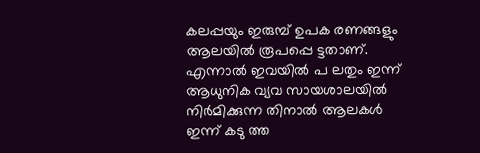കലപ്പയും ഇരുമ്പ് ഉപക രണങ്ങളും ആലയിൽ രൂപപ്പെ ട്ടതാണ്. എന്നാൽ ഇവയിൽ പ ലതും ഇന്ന് ആധുനിക വ്യവ സായശാലയിൽ നിർമിക്കുന്ന തിനാൽ ആലകൾ ഇന്ന് കടു ത്ത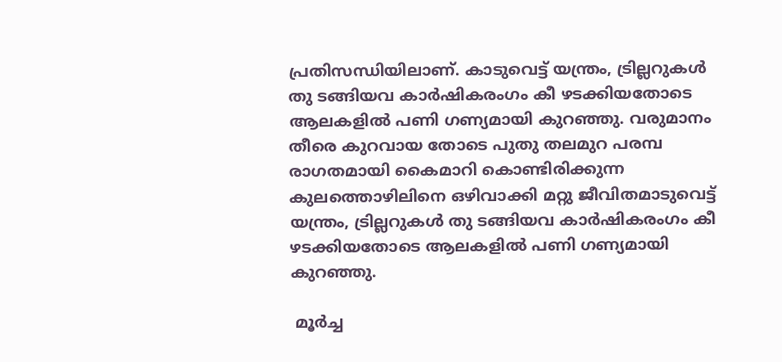പ്രതിസന്ധിയിലാണ്. കാടുവെട്ട് യന്ത്രം, ട്രില്ലറുകൾ തു ടങ്ങിയവ കാർഷികരംഗം കീ ഴടക്കിയതോടെ ആലകളിൽ പണി ഗണ്യമായി കുറഞ്ഞു. വരുമാനം തീരെ കുറവായ തോടെ പുതു തലമുറ പരമ്പ രാഗതമായി കൈമാറി കൊണ്ടിരിക്കുന്ന കുലത്തൊഴിലിനെ ഒഴിവാക്കി മറ്റു ജീവിതമാടുവെട്ട് യന്ത്രം, ട്രില്ലറുകൾ തു ടങ്ങിയവ കാർഷികരംഗം കീ ഴടക്കിയതോടെ ആലകളിൽ പണി ഗണ്യമായി കുറഞ്ഞു.

 മൂർച്ച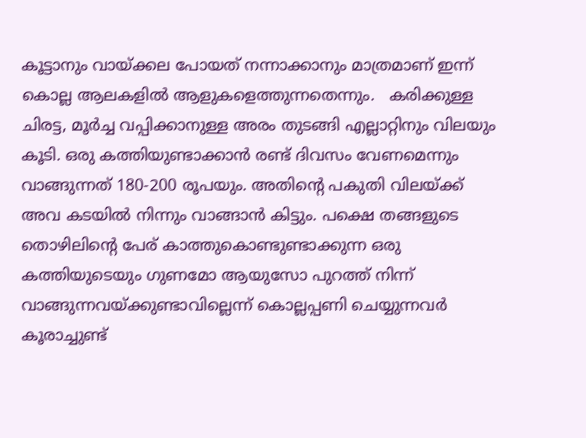കൂട്ടാനും വായ്ക്കല പോയത് നന്നാക്കാനും മാത്രമാണ് ഇന്ന് കൊല്ല ആലകളിൽ ആളുകളെത്തുന്നതെന്നും.   കരിക്കുള്ള ചിരട്ട, മൂർച്ച വപ്പിക്കാനുള്ള അരം തുടങ്ങി എല്ലാറ്റിനും വിലയും കൂടി. ഒരു കത്തിയുണ്ടാക്കാൻ രണ്ട് ദിവസം വേണമെന്നും വാങ്ങുന്നത് 180-200 രൂപയും. അതിൻ്റെ പകുതി വിലയ്ക്ക് അവ കടയിൽ നിന്നും വാങ്ങാൻ കിട്ടും. പക്ഷെ തങ്ങളുടെ തൊഴിലിന്റെ പേര് കാത്തുകൊണ്ടുണ്ടാക്കുന്ന ഒരു കത്തിയുടെയും ഗുണമോ ആയുസോ പുറത്ത് നിന്ന് വാങ്ങുന്നവയ്ക്കുണ്ടാവില്ലെന്ന് കൊല്ലപ്പണി ചെയ്യുന്നവർ കൂരാച്ചുണ്ട്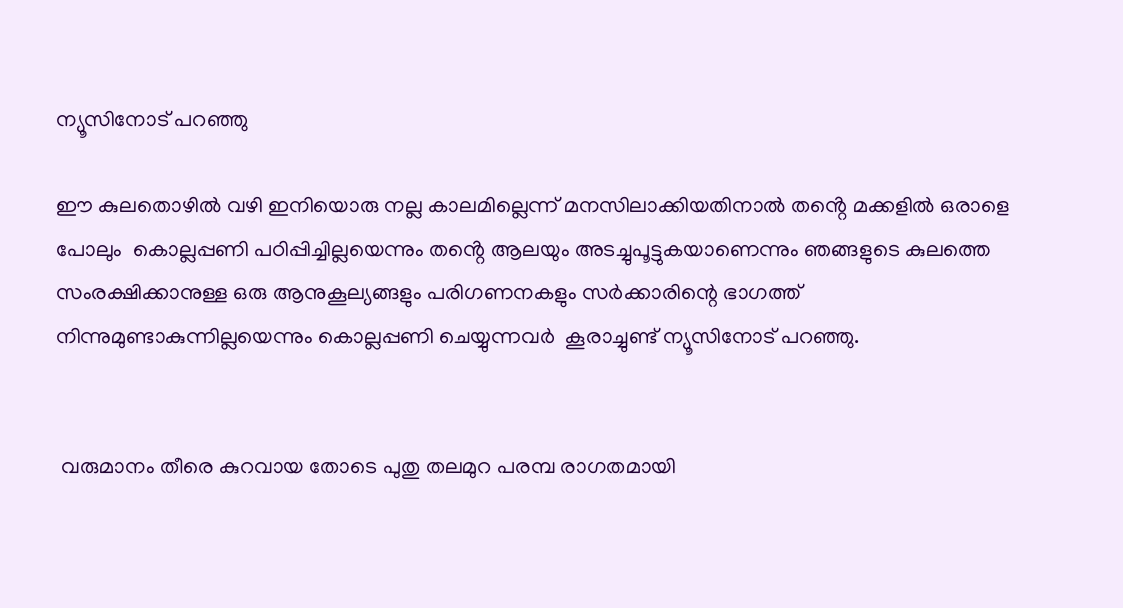ന്യൂസിനോട് പറഞ്ഞു

ഈ കുലതൊഴിൽ വഴി ഇനിയൊരു നല്ല കാലമില്ലെന്ന് മനസിലാക്കിയതിനാൽ തൻ്റെ മക്കളിൽ ഒരാളെ പോലും  കൊല്ലപ്പണി പഠിപ്പിച്ചില്ലയെന്നും തൻ്റെ ആലയും അടച്ചുപൂട്ടുകയാണെന്നും ഞങ്ങളുടെ കുലത്തെ സംരക്ഷിക്കാനുള്ള ഒരു ആനുകൂല്യങ്ങളും പരിഗണനകളും സർക്കാരിന്റെ ഭാഗത്ത് നിന്നുമുണ്ടാകുന്നില്ലയെന്നും കൊല്ലപ്പണി ചെയ്യുന്നവർ  കൂരാച്ചുണ്ട് ന്യൂസിനോട് പറഞ്ഞു.


 വരുമാനം തീരെ കുറവായ തോടെ പുതു തലമുറ പരമ്പ രാഗതമായി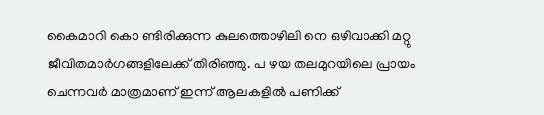കൈമാറി കൊ ണ്ടിരിക്കുന്ന കുലത്തൊഴിലി നെ ഒഴിവാക്കി മറ്റു ജീവിതമാർഗങ്ങളിലേക്ക് തിരിഞ്ഞു. പ ഴയ തലമുറയിലെ പ്രായം ചെന്നവർ മാത്രമാണ് ഇന്ന് ആലകളിൽ പണിക്ക്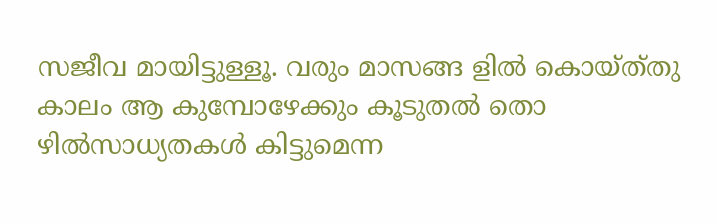സജീവ മായിട്ടുള്ളൂ. വരും മാസങ്ങ ളിൽ കൊയ്ത്‌തു കാലം ആ കുമ്പോഴേക്കും കൂടുതൽ തൊ ഴിൽസാധ്യതകൾ കിട്ടുമെന്ന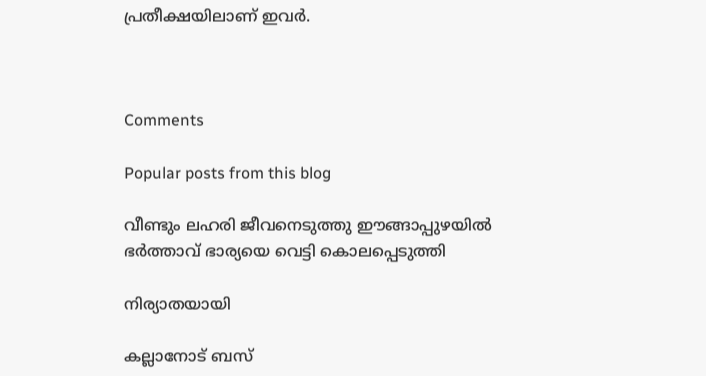പ്രതീക്ഷയിലാണ് ഇവർ.



Comments

Popular posts from this blog

വീണ്ടും ലഹരി ജീവനെടുത്തു ഈങ്ങാപ്പുഴയിൽ ഭർത്താവ് ഭാര്യയെ വെട്ടി കൊലപ്പെടുത്തി

നിര്യാതയായി

കല്ലാനോട് ബസ്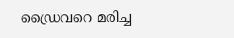ഡ്രൈവറെ മരിച്ച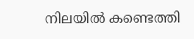നിലയിൽ കണ്ടെത്തി